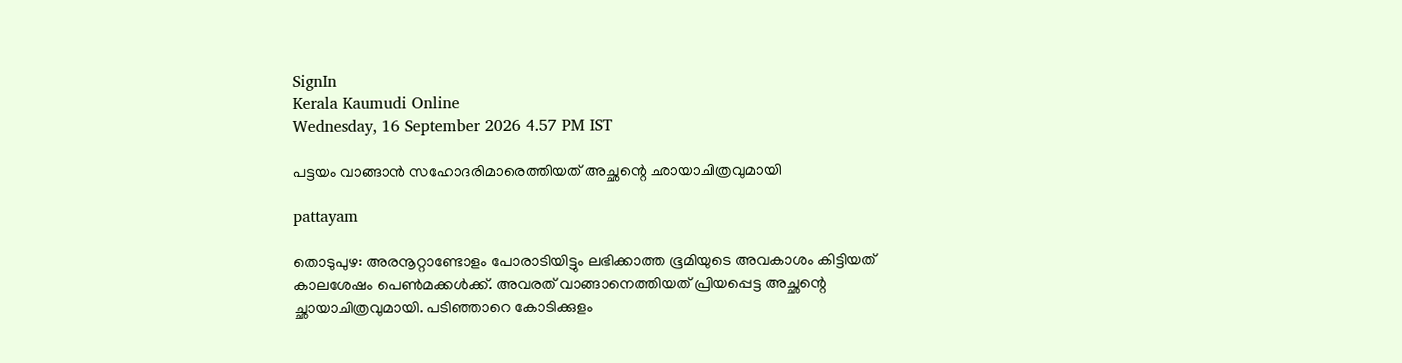SignIn
Kerala Kaumudi Online
Wednesday, 16 September 2026 4.57 PM IST

പട്ടയം വാങ്ങാൻ സഹോദരിമാരെത്തിയത് അച്ഛന്റെ ഛായാചിത്രവുമായി

pattayam

തൊടുപുഴ: അരനൂറ്റാണ്ടോളം പോരാടിയിട്ടും ലഭിക്കാത്ത ഭൂമിയുടെ അവകാശം കിട്ടിയത് കാലശേഷം പെൺമക്കൾക്ക്. അവരത് വാങ്ങാനെത്തിയത് പ്രിയപ്പെട്ട അച്ഛന്റെ ച്ഛായാചിത്രവുമായി. പടിഞ്ഞാറെ കോടിക്കുളം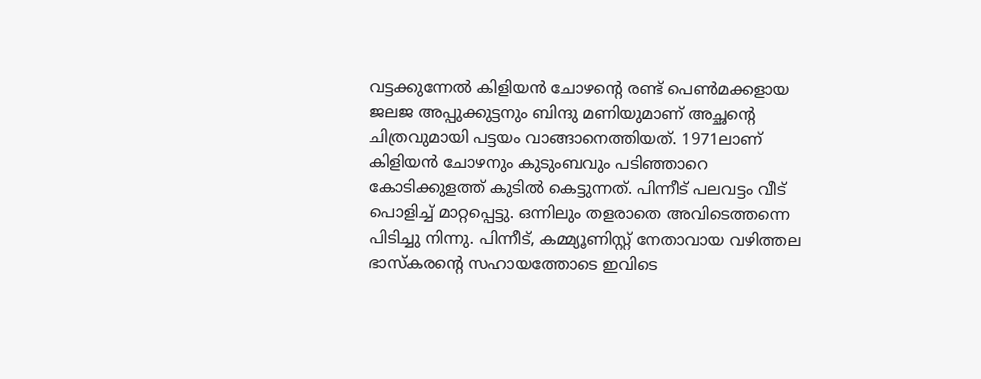വട്ടക്കുന്നേൽ കിളിയൻ ചോഴന്റെ രണ്ട് പെൺമക്കളായ ജലജ അപ്പുക്കുട്ടനും ബിന്ദു മണിയുമാണ് അച്ഛന്റെ ചിത്രവുമായി പട്ടയം വാങ്ങാനെത്തിയത്. 1971ലാണ് കിളിയൻ ചോഴനും കുടുംബവും പടിഞ്ഞാറെ കോടിക്കുളത്ത് കുടിൽ കെട്ടുന്നത്. പിന്നീട് പലവട്ടം വീട് പൊളിച്ച് മാറ്റപ്പെട്ടു. ഒന്നിലും തളരാതെ അവിടെത്തന്നെ പിടിച്ചു നിന്നു. പിന്നീട്, കമ്മ്യൂണിസ്റ്റ് നേതാവായ വഴിത്തല ഭാസ്‌കരന്റെ സഹായത്തോടെ ഇവിടെ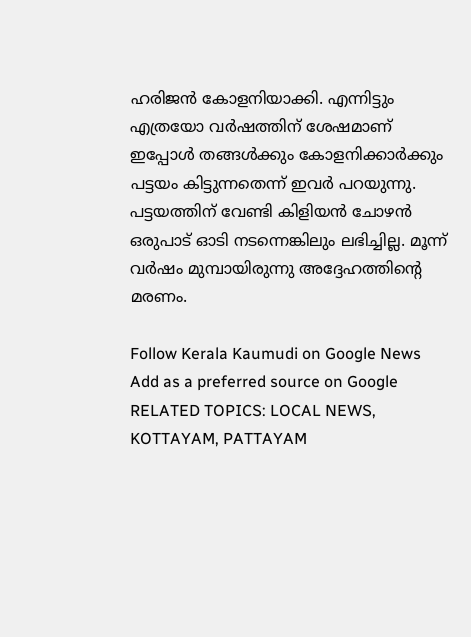ഹരിജൻ കോളനിയാക്കി. എന്നിട്ടും എത്രയോ വർഷത്തിന് ശേഷമാണ് ഇപ്പോൾ തങ്ങൾക്കും കോളനിക്കാർക്കും പട്ടയം കിട്ടുന്നതെന്ന് ഇവർ പറയുന്നു. പട്ടയത്തിന് വേണ്ടി കിളിയൻ ചോഴൻ ഒരുപാട് ഓടി നടന്നെങ്കിലും ലഭിച്ചില്ല. മൂന്ന് വർഷം മുമ്പായിരുന്നു അദ്ദേഹത്തിന്റെ മരണം.

Follow Kerala Kaumudi on Google News Add as a preferred source on Google
RELATED TOPICS: LOCAL NEWS, KOTTAYAM, PATTAYAM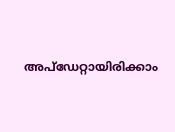അപ്ഡേറ്റായിരിക്കാം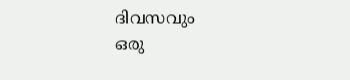ദിവസവും
ഒരു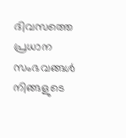ദിവസത്തെ പ്രധാന സംഭവങ്ങൾ നിങ്ങളുടെ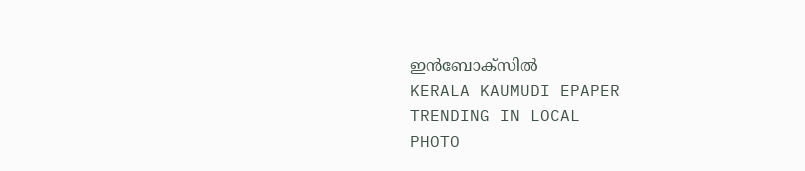ഇൻബോക്സിൽ
KERALA KAUMUDI EPAPER
TRENDING IN LOCAL
PHOTO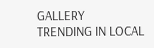GALLERY
TRENDING IN LOCAL